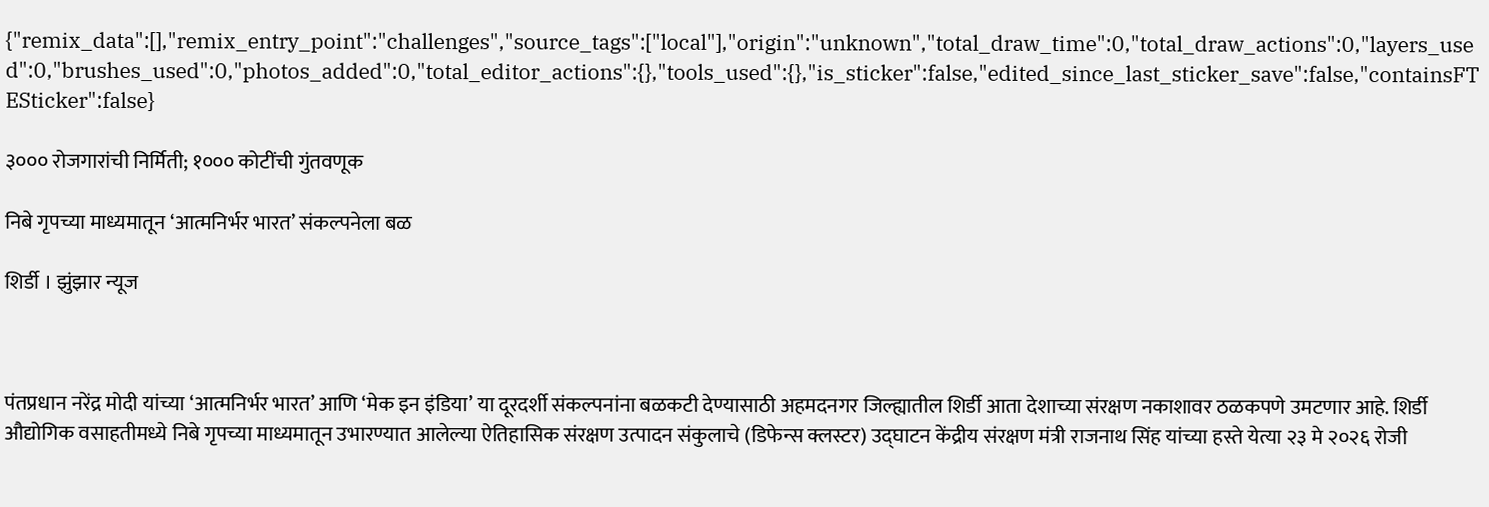{"remix_data":[],"remix_entry_point":"challenges","source_tags":["local"],"origin":"unknown","total_draw_time":0,"total_draw_actions":0,"layers_used":0,"brushes_used":0,"photos_added":0,"total_editor_actions":{},"tools_used":{},"is_sticker":false,"edited_since_last_sticker_save":false,"containsFTESticker":false}

३००० रोजगारांची निर्मिती; १००० कोटींची गुंतवणूक

निबे गृपच्या माध्यमातून ‘आत्मनिर्भर भारत’ संकल्पनेला बळ

शिर्डी । झुंझार न्यूज



पंतप्रधान नरेंद्र मोदी यांच्या ‘आत्मनिर्भर भारत’ आणि ‘मेक इन इंडिया’ या दूरदर्शी संकल्पनांना बळकटी देण्यासाठी अहमदनगर जिल्ह्यातील शिर्डी आता देशाच्या संरक्षण नकाशावर ठळकपणे उमटणार आहे. शिर्डी औद्योगिक वसाहतीमध्ये निबे गृपच्या माध्यमातून उभारण्यात आलेल्या ऐतिहासिक संरक्षण उत्पादन संकुलाचे (डिफेन्स क्लस्टर) उद्घाटन केंद्रीय संरक्षण मंत्री राजनाथ सिंह यांच्या हस्ते येत्या २३ मे २०२६ रोजी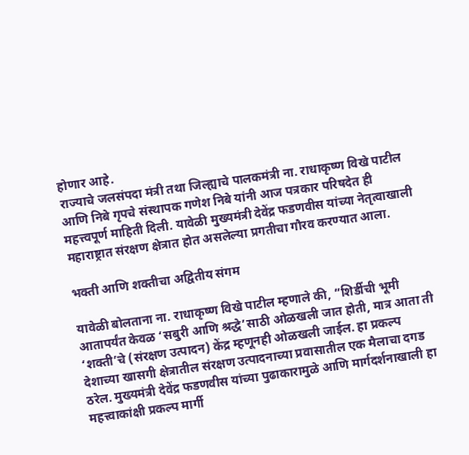होणार आहे.
राज्याचे जलसंपदा मंत्री तथा जिल्ह्याचे पालकमंत्री ना. राधाकृष्ण विखे पाटील आणि निबे गृपचे संस्थापक गणेश निबे यांनी आज पत्रकार परिषदेत ही महत्त्वपूर्ण माहिती दिली. यावेळी मुख्यमंत्री देवेंद्र फडणवीस यांच्या नेतृत्वाखाली महाराष्ट्रात संरक्षण क्षेत्रात होत असलेल्या प्रगतीचा गौरव करण्यात आला.

भक्ती आणि शक्तीचा अद्वितीय संगम

यावेळी बोलताना ना. राधाकृष्ण विखे पाटील म्हणाले की, “शिर्डीची भूमी आतापर्यंत केवळ ‘सबुरी आणि श्रद्धे’साठी ओळखली जात होती, मात्र आता ती ‘शक्ती’चे (संरक्षण उत्पादन) केंद्र म्हणूनही ओळखली जाईल. हा प्रकल्प देशाच्या खासगी क्षेत्रातील संरक्षण उत्पादनाच्या प्रवासातील एक मैलाचा दगड ठरेल. मुख्यमंत्री देवेंद्र फडणवीस यांच्या पुढाकारामुळे आणि मार्गदर्शनाखाली हा महत्त्वाकांक्षी प्रकल्प मार्गी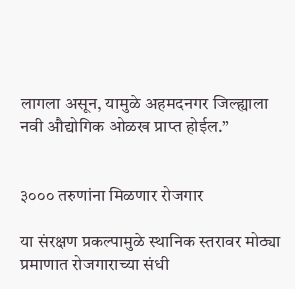लागला असून, यामुळे अहमदनगर जिल्ह्याला नवी औद्योगिक ओळख प्राप्त होईल.”


३००० तरुणांना मिळणार रोजगार

या संरक्षण प्रकल्पामुळे स्थानिक स्तरावर मोठ्या प्रमाणात रोजगाराच्या संधी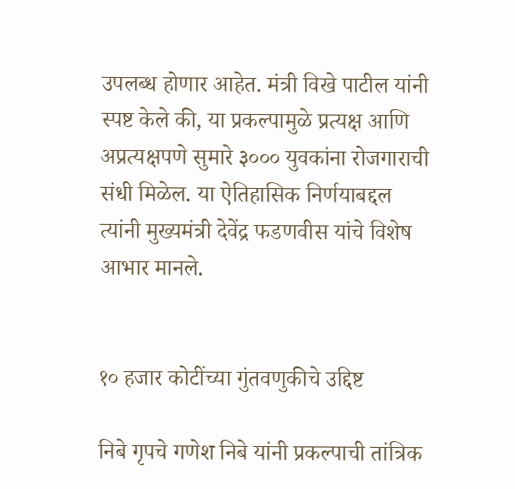उपलब्ध होणार आहेत. मंत्री विखे पाटील यांनी स्पष्ट केले की, या प्रकल्पामुळे प्रत्यक्ष आणि अप्रत्यक्षपणे सुमारे ३००० युवकांना रोजगाराची संधी मिळेल. या ऐतिहासिक निर्णयाबद्दल त्यांनी मुख्यमंत्री देवेंद्र फडणवीस यांचे विशेष आभार मानले.


१० हजार कोटींच्या गुंतवणुकीचे उद्दिष्ट

निबे गृपचे गणेश निबे यांनी प्रकल्पाची तांत्रिक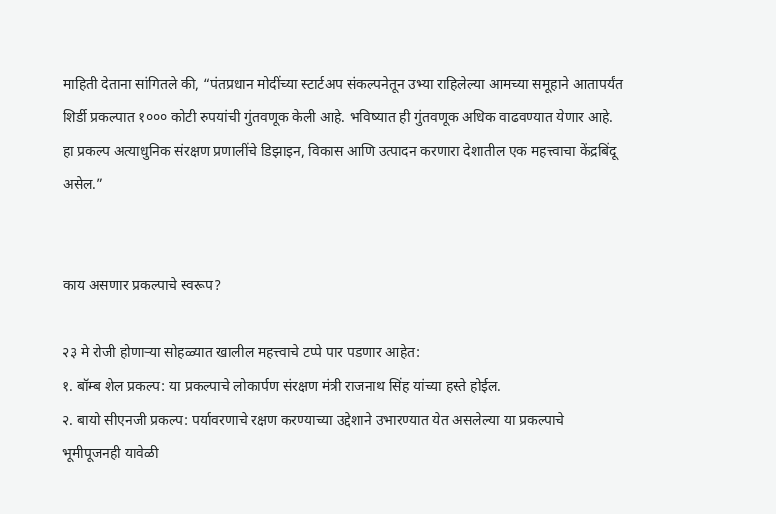माहिती देताना सांगितले की, “पंतप्रधान मोदींच्या स्टार्टअप संकल्पनेतून उभ्या राहिलेल्या आमच्या समूहाने आतापर्यंत शिर्डी प्रकल्पात १००० कोटी रुपयांची गुंतवणूक केली आहे. भविष्यात ही गुंतवणूक अधिक वाढवण्यात येणार आहे. हा प्रकल्प अत्याधुनिक संरक्षण प्रणालींचे डिझाइन, विकास आणि उत्पादन करणारा देशातील एक महत्त्वाचा केंद्रबिंदू असेल.”


काय असणार प्रकल्पाचे स्वरूप?

२३ मे रोजी होणाऱ्या सोहळ्यात खालील महत्त्वाचे टप्पे पार पडणार आहेत:
१. बॉम्ब शेल प्रकल्प: या प्रकल्पाचे लोकार्पण संरक्षण मंत्री राजनाथ सिंह यांच्या हस्ते होईल.
२. बायो सीएनजी प्रकल्प: पर्यावरणाचे रक्षण करण्याच्या उद्देशाने उभारण्यात येत असलेल्या या प्रकल्पाचे भूमीपूजनही यावेळी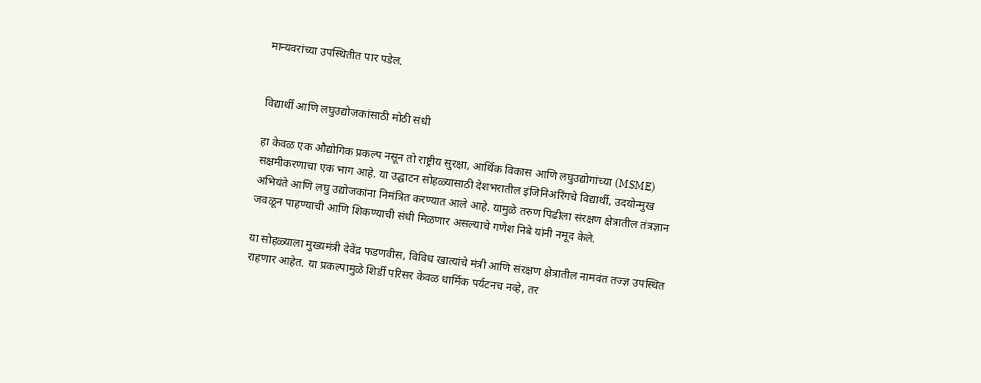मान्यवरांच्या उपस्थितीत पार पडेल.


विद्यार्थी आणि लघुउद्योजकांसाठी मोठी संधी

हा केवळ एक औद्योगिक प्रकल्प नसून तो राष्ट्रीय सुरक्षा, आर्थिक विकास आणि लघुउद्योगांच्या (MSME) सक्षमीकरणाचा एक भाग आहे. या उद्घाटन सोहळ्यासाठी देशभरातील इंजिनिअरिंगचे विद्यार्थी, उदयोन्मुख अभियंते आणि लघु उद्योजकांना निमंत्रित करण्यात आले आहे. यामुळे तरुण पिढीला संरक्षण क्षेत्रातील तंत्रज्ञान जवळून पाहण्याची आणि शिकण्याची संधी मिळणार असल्याचे गणेश निबे यांनी नमूद केले.

या सोहळ्याला मुख्यमंत्री देवेंद्र फडणवीस, विविध खात्यांचे मंत्री आणि संरक्षण क्षेत्रातील नामवंत तज्ज्ञ उपस्थित राहणार आहेत. या प्रकल्पामुळे शिर्डी परिसर केवळ धार्मिक पर्यटनच नव्हे, तर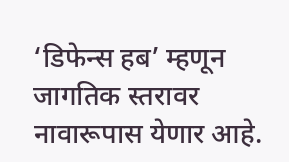‘डिफेन्स हब’ म्हणून जागतिक स्तरावर नावारूपास येणार आहे.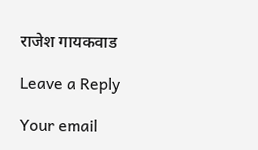राजेश गायकवाड

Leave a Reply

Your email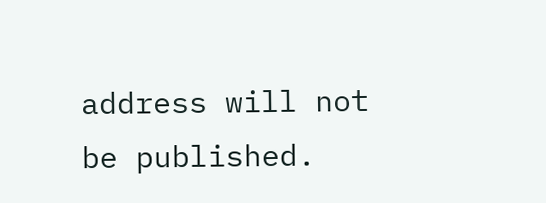address will not be published.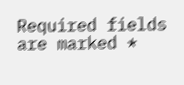Required fields are marked *